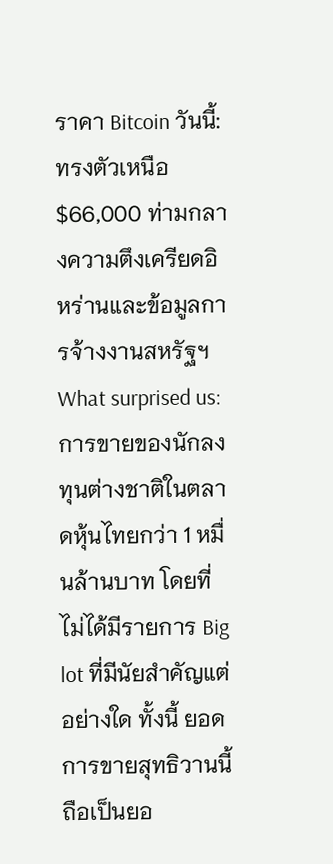ราคา Bitcoin วันนี้: ทรงตัวเหนือ $66,000 ท่ามกลางความตึงเครียดอิหร่านและข้อมูลการจ้างงานสหรัฐฯ
What surprised us: การขายของนักลงทุนต่างชาติในตลาดหุ้นไทยกว่า 1 หมื่นล้านบาท โดยที่ไม่ได้มีรายการ Big lot ที่มีนัยสําคัญแต่อย่างใด ทั้งนี้ ยอดการขายสุทธิวานนี้ถือเป็นยอ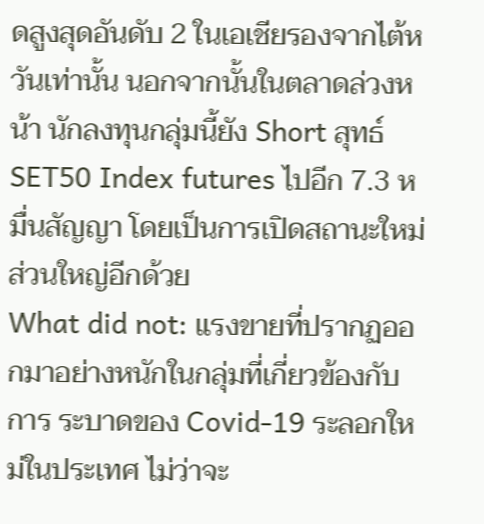ดสูงสุดอันดับ 2 ในเอเชียรองจากไต้หวันเท่านั้น นอกจากนั้นในตลาดล่วงหน้า นักลงทุนกลุ่มนี้ยัง Short สุทธ์ SET50 Index futures ไปอีก 7.3 หมื่นสัญญา โดยเป็นการเปิดสถานะใหม่ส่วนใหญ่อีกด้วย
What did not: แรงขายที่ปรากฏออกมาอย่างหนักในกลุ่มที่เกี่ยวข้องกับการ ระบาดของ Covid-19 ระลอกใหม่ในประเทศ ไม่ว่าจะ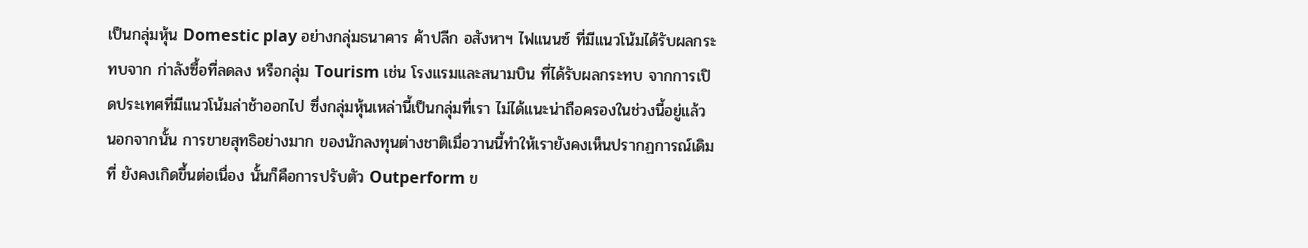เป็นกลุ่มหุ้น Domestic play อย่างกลุ่มธนาคาร ค้าปลีก อสังหาฯ ไฟแนนซ์ ที่มีแนวโน้มได้รับผลกระทบจาก ก่าลังซื้อที่ลดลง หรือกลุ่ม Tourism เช่น โรงแรมและสนามบิน ที่ได้รับผลกระทบ จากการเปิดประเทศที่มีแนวโน้มล่าช้าออกไป ซึ่งกลุ่มหุ้นเหล่านี้เป็นกลุ่มที่เรา ไม่ได้แนะน่าถือครองในช่วงนี้อยู่แล้ว นอกจากนั้น การขายสุทธิอย่างมาก ของนักลงทุนต่างชาติเมื่อวานนี้ทําให้เรายังคงเห็นปรากฏการณ์เดิมที่ ยังคงเกิดขึ้นต่อเนื่อง นั้นก็คือการปรับตัว Outperform ข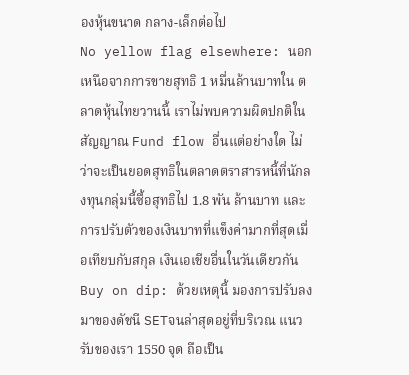องหุ้นขนาด กลาง-เล็กต่อไป
No yellow flag elsewhere: นอกเหนือจากการขายสุทธิ 1 หมื่นล้านบาทใน ตลาดหุ้นไทยวานนี้ เราไม่พบความผิดปกติในสัญญาณ Fund flow อื่นแต่อย่างใด ไม่ว่าจะเป็นยอดสุทธิในตลาดตราสารหนี้ที่นักลงทุนกลุ่มนี้ซื้อสุทธิไป 1.8 พัน ล้านบาท และการปรับตัวของเงินบาทที่แข็งค่ามากที่สุดเมื่อเทียบกับสกุล เงินเอเชียอื่นในวันเดียวกัน
Buy on dip: ด้วยเหตุนี้ มองการปรับลงมาของดัชนี SETจนล่าสุดอยู่ที่บริเวณ แนวรับของเรา 1550 จุด ถือเป็น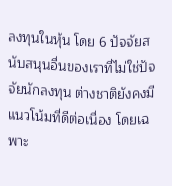ลงทุนในหุ้น โดย 6 ปัจจัยสนับสนุนอื่นของเราที่ไม่ใช่ปัจจัยนักลงทุน ต่างชาติยังคงมีแนวโน้มที่ดีต่อเนื่อง โดยเฉพาะ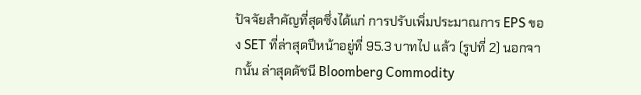ปัจจัยสําคัญที่สุดซึ่งได้แก่ การปรับเพิ่มประมาณการ EPS ของ SET ที่ล่าสุดปีหน้าอยู่ที่ 95.3 บาทไป แล้ว (รูปที่ 2) นอกจากนั้น ล่าสุดดัชนี Bloomberg Commodity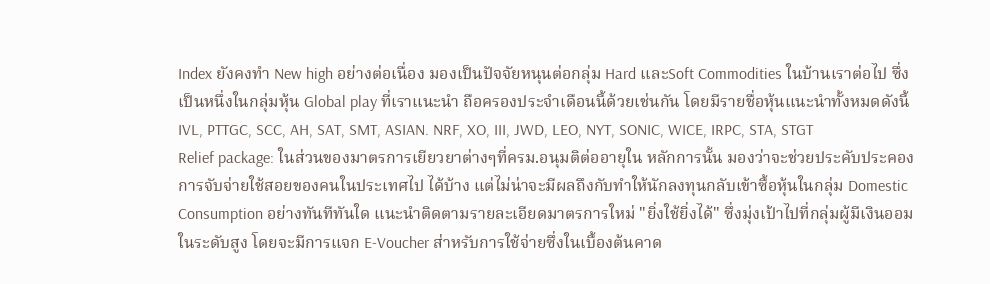Index ยังคงทํา New high อย่างต่อเนื่อง มองเป็นปัจจัยหนุนต่อกลุ่ม Hard และSoft Commodities ในบ้านเราต่อไป ซึ่งเป็นหนึ่งในกลุ่มหุ้น Global play ที่เราแนะนํา ถือครองประจําเดือนนี้ด้วยเช่นกัน โดยมีรายชื่อหุ้นแนะนําทั้งหมดดังนี้ IVL, PTTGC, SCC, AH, SAT, SMT, ASIAN. NRF, XO, III, JWD, LEO, NYT, SONIC, WICE, IRPC, STA, STGT
Relief package: ในส่วนของมาตรการเยียวยาต่างๆที่ครม.อนุมติต่ออายุใน หลักการนั้น มองว่าจะช่วยประคับประคองการจับจ่ายใช้สอยของคนในประเทศไป ได้บ้าง แต่ไม่น่าจะมีผลถึงกับทําให้นักลงทุนกลับเข้าซื้อหุ้นในกลุ่ม Domestic Consumption อย่างทันทีทันใด แนะนําติดตามรายละเอียดมาตรการใหม่ "ยิ่งใช้ยิ่งได้" ซึ่งมุ่งเป้าไปที่กลุ่มผู้มีเงินออมในระดับสูง โดยจะมีการแจก E-Voucher ส่าหรับการใช้จ่ายซึ่งในเบื้องต้นคาด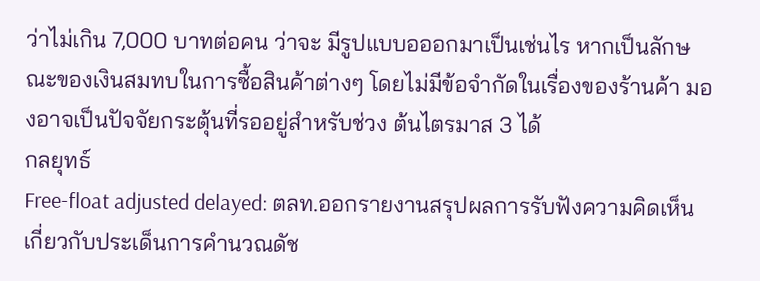ว่าไม่เกิน 7,000 บาทต่อคน ว่าจะ มีรูปแบบอออกมาเป็นเช่นไร หากเป็นลักษณะของเงินสมทบในการซื้อสินค้าต่างๆ โดยไม่มีข้อจํากัดในเรื่องของร้านค้า มองอาจเป็นปัจจัยกระตุ้นที่รออยู่สําหรับช่วง ต้นไตรมาส 3 ได้
กลยุทธ์
Free-float adjusted delayed: ตลท.ออกรายงานสรุปผลการรับฟังความคิดเห็น เกี่ยวกับประเด็นการคํานวณดัช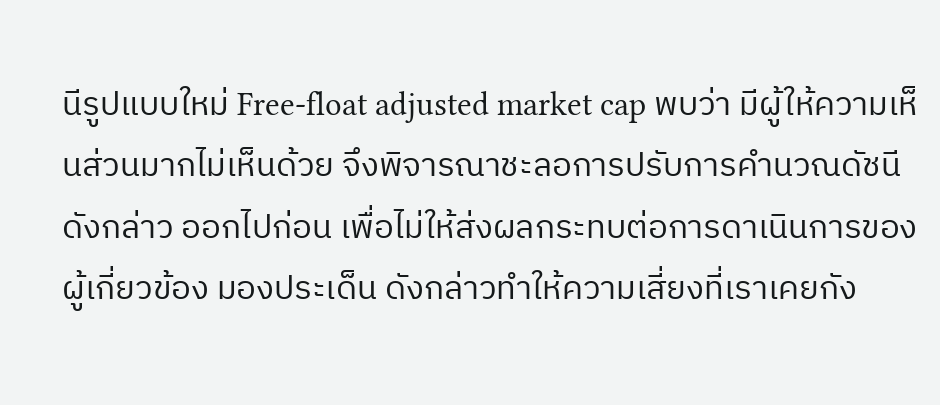นีรูปแบบใหม่ Free-float adjusted market cap พบว่า มีผู้ให้ความเห็นส่วนมากไม่เห็นด้วย จึงพิจารณาชะลอการปรับการคํานวณดัชนีดังกล่าว ออกไปก่อน เพื่อไม่ให้ส่งผลกระทบต่อการดาเนินการของผู้เกี่ยวข้อง มองประเด็น ดังกล่าวทําให้ความเสี่ยงที่เราเคยกัง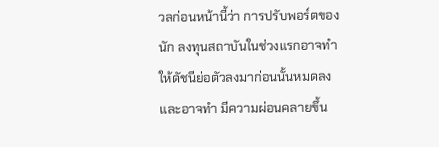วลก่อนหน้านี้ว่า การปรับพอร์ตของนัก ลงทุนสถาบันในช่วงแรกอาจทําให้ดัชนีย่อตัวลงมาก่อนนั้นหมดลง และอาจทํา มีความผ่อนคลายขึ้น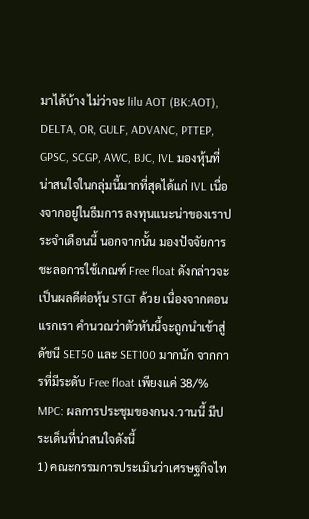มาได้บ้าง ไม่ว่าจะ lilu AOT (BK:AOT), DELTA, OR, GULF, ADVANC, PTTEP, GPSC, SCGP, AWC, BJC, IVL มองหุ้นที่น่าสนใจในกลุ่มนี้มากที่สุดได้แก่ IVL เนื่องจากอยู่ในธีมการ ลงทุนแนะน่าของเราประจําเดือนนี้ นอกจากนั้น มองปัจจัยการชะลอการใช้เกณฑ์ Free float ดังกล่าวจะเป็นผลดีต่อหุ้น STGT ด้วย เนื่องจากตอนแรกเรา คํานวณว่าตัวหันนี้จะถูกนําเข้าสู่ดัชนี SET50 และ SET100 มากนัก จากการที่มีระดับ Free float เพียงแค่ 38/%
MPC: ผลการประชุมของกนง.วานนี้ มีประเด็นที่น่าสนใจดังนี้
1) คณะกรรมการประเมินว่าเศรษฐกิจไท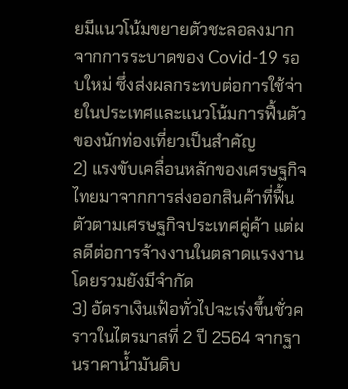ยมีแนวโน้มขยายตัวชะลอลงมากจากการระบาดของ Covid-19 รอบใหม่ ซึ่งส่งผลกระทบต่อการใช้จ่ายในประเทศและแนวโน้มการฟื้นตัวของนักท่องเที่ยวเป็นสําคัญ
2) แรงขับเคลื่อนหลักของเศรษฐกิจไทยมาจากการส่งออกสินค้าที่ฟื้นตัวตามเศรษฐกิจประเทศคู่ค้า แต่ผลดีต่อการจ้างงานในตลาดแรงงานโดยรวมยังมีจํากัด
3) อัตราเงินเฟ้อทั่วไปจะเร่งขึ้นชั่วคราวในไตรมาสที่ 2 ปี 2564 จากฐานราคาน้ำมันดิบ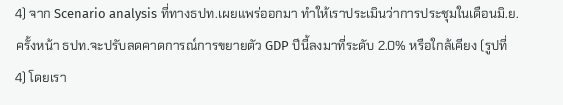4) จาก Scenario analysis ที่ทางธปท.เผยแพร่ออกมา ทําให้เราประเมินว่าการประชุมในเดือนมิ.ย.ครั้งหน้า ธปท.จะปรับลดคาดการณ์การขยายตัว GDP ปีนี้ลงมาที่ระดับ 2.0% หรือใกล้เคียง (รูปที่ 4) โดยเรา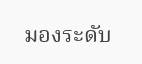มองระดับ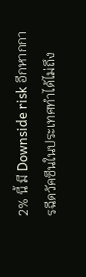2% นี้ มี Downside risk อีกหากการฉีดวัคซีนในประเทศทําได้ไม่ถึง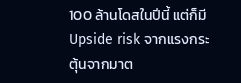100 ล้านโดสในปีนี้ แต่ก็มี Upside risk จากแรงกระตุ้นจากมาต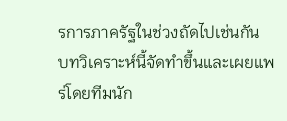รการภาครัฐในช่วงถัดไปเช่นกัน
บทวิเคราะห์นี้จัดทำขึ้นและเผยแพร่โดยทีมนัก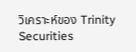วิเคราะห์ของ Trinity Securities